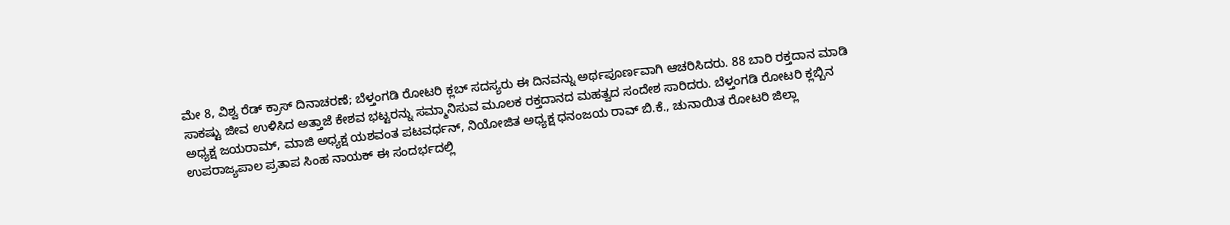ಮೇ 8, ವಿಶ್ವ ರೆಡ್ ಕ್ರಾಸ್ ದಿನಾಚರಣೆ; ಬೆಳ್ತಂಗಡಿ ರೋಟರಿ ಕ್ಲಬ್ ಸದಸ್ಯರು ಈ ದಿನವನ್ನು ಅರ್ಥಪೂರ್ಣವಾಗಿ ಆಚರಿಸಿದರು. 88 ಬಾರಿ ರಕ್ತದಾನ ಮಾಡಿ ಸಾಕಷ್ಟು ಜೀವ ಉಳಿಸಿದ ಅತ್ತಾಜೆ ಕೇಶವ ಭಟ್ಟರನ್ನು ಸಮ್ಮಾನಿಸುವ ಮೂಲಕ ರಕ್ತದಾನದ ಮಹತ್ವದ ಸಂದೇಶ ಸಾರಿದರು. ಬೆಳ್ತಂಗಡಿ ರೋಟರಿ ಕ್ಲಬ್ಬಿನ ಅಧ್ಯಕ್ಷ ಜಯರಾಮ್, ಮಾಜಿ ಅಧ್ಯಕ್ಷ ಯಶವಂತ ಪಟವರ್ಧನ್, ನಿಯೋಜಿತ ಅಧ್ಯಕ್ಷ ಧನಂಜಯ ರಾವ್ ಬಿ.ಕೆ., ಚುನಾಯಿತ ರೋಟರಿ ಜಿಲ್ಲಾ ಉಪರಾಜ್ಯಪಾಲ ಪ್ರತಾಪ ಸಿಂಹ ನಾಯಕ್ ಈ ಸಂದರ್ಭದಲ್ಲಿ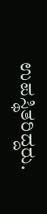ಉಪಸ್ಥಿತರಿದ್ದರು.